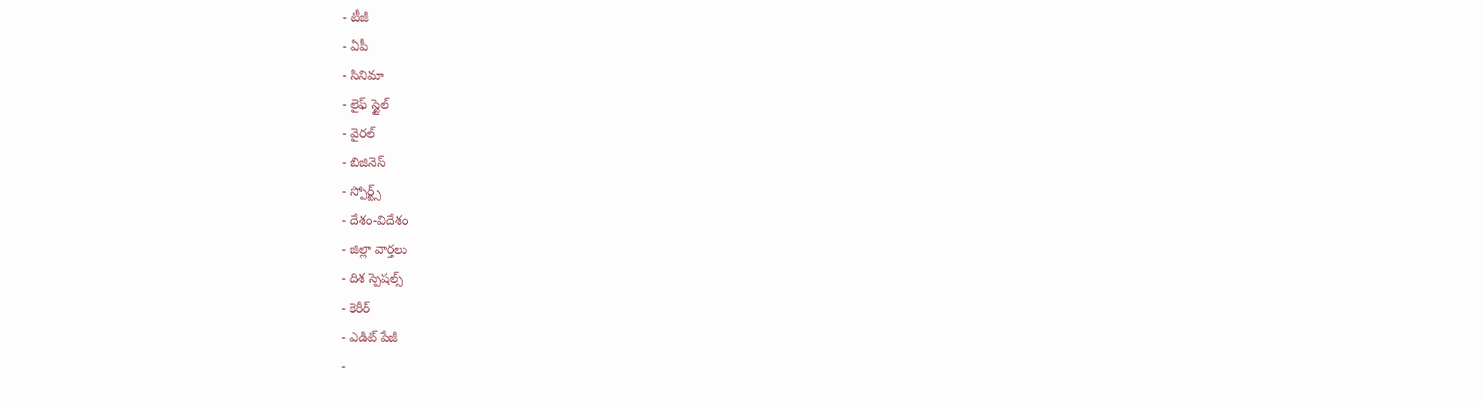- టీజీ
- ఏపీ
- సినిమా
- లైఫ్ స్టైల్
- వైరల్
- బిజినెస్
- స్పోర్ట్స్
- దేశం-విదేశం
- జిల్లా వార్తలు
- దిశ స్పెషల్స్
- కెరీర్
- ఎడిట్ పేజీ
-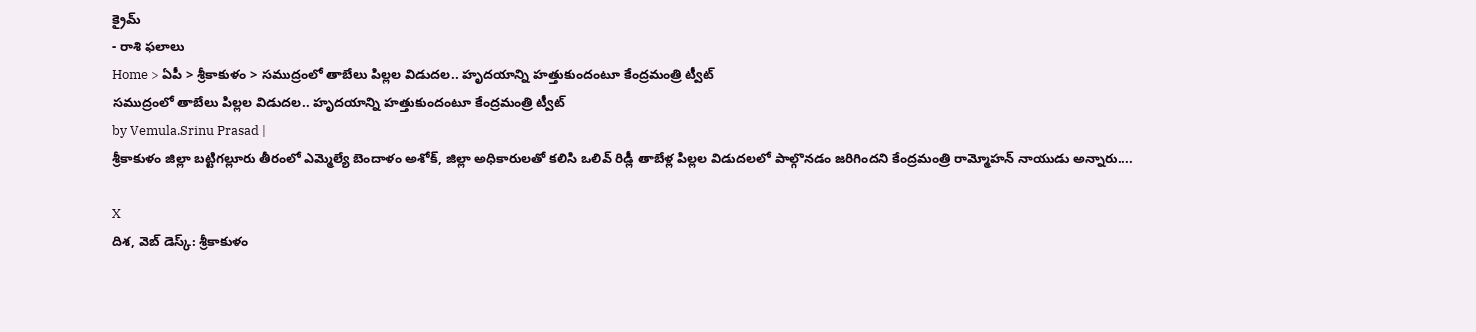క్రైమ్
- రాశి ఫలాలు
Home > ఏపీ > శ్రీకాకుళం > సముద్రంలో తాబేలు పిల్లల విడుదల.. హృదయాన్ని హత్తుకుందంటూ కేంద్రమంత్రి ట్వీట్
సముద్రంలో తాబేలు పిల్లల విడుదల.. హృదయాన్ని హత్తుకుందంటూ కేంద్రమంత్రి ట్వీట్
by Vemula.Srinu Prasad |
శ్రీకాకుళం జిల్లా బట్టిగల్లూరు తీరంలో ఎమ్మెల్యే బెందాళం అశోక్, జిల్లా అధికారులతో కలిసి ఒలివ్ రిడ్లీ తాబేళ్ల పిల్లల విడుదలలో పాల్గొనడం జరిగిందని కేంద్రమంత్రి రామ్మోహన్ నాయుడు అన్నారు....

X
దిశ, వెబ్ డెస్క్: శ్రీకాకుళం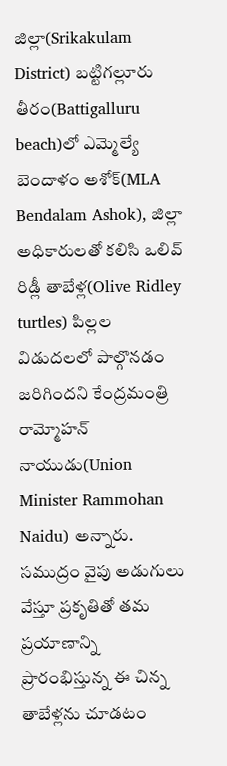జిల్లా(Srikakulam District) బట్టిగల్లూరు తీరం(Battigalluru beach)లో ఎమ్మెల్యే బెందాళం అశోక్(MLA Bendalam Ashok), జిల్లా అధికారులతో కలిసి ఒలివ్ రిడ్లీ తాబేళ్ల(Olive Ridley turtles) పిల్లల విడుదలలో పాల్గొనడం జరిగిందని కేంద్రమంత్రి రామ్మోహన్ నాయుడు(Union Minister Rammohan Naidu) అన్నారు. సముద్రం వైపు అడుగులు వేస్తూ ప్రకృతితో తమ ప్రయాణాన్ని ప్రారంభిస్తున్న ఈ చిన్న తాబేళ్లను చూడటం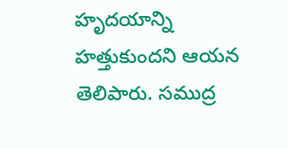హృదయాన్ని హత్తుకుందని ఆయన తెలిపారు. సముద్ర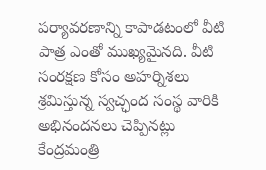పర్యావరణాన్ని కాపాడటంలో వీటి పాత్ర ఎంతో ముఖ్యమైనది. వీటి సంరక్షణ కోసం అహర్నిశలు శ్రమిస్తున్న స్వచ్ఛంద సంస్థ వారికి అభినందనలు చెప్పినట్లు కేంద్రమంత్రి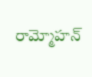రామ్మోహన్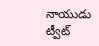నాయుడు ట్వీట్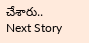చేశారు..
Next Story